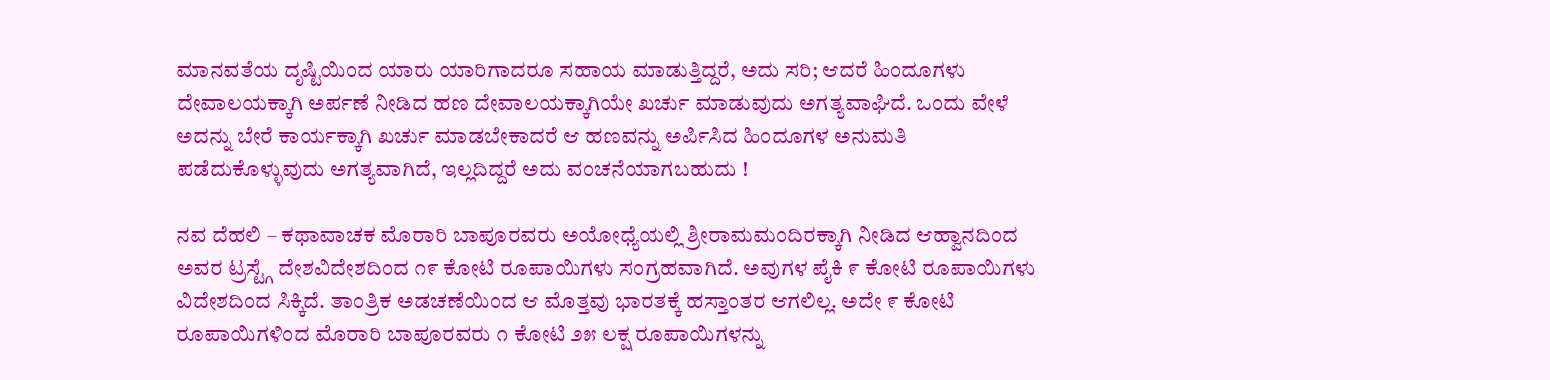ಮಾನವತೆಯ ದೃಷ್ಟಿಯಿಂದ ಯಾರು ಯಾರಿಗಾದರೂ ಸಹಾಯ ಮಾಡುತ್ತಿದ್ದರೆ, ಅದು ಸರಿ; ಆದರೆ ಹಿಂದೂಗಳು ದೇವಾಲಯಕ್ಕಾಗಿ ಅರ್ಪಣೆ ನೀಡಿದ ಹಣ ದೇವಾಲಯಕ್ಕಾಗಿಯೇ ಖರ್ಚು ಮಾಡುವುದು ಅಗತ್ಯವಾಘಿದೆ. ಒಂದು ವೇಳೆ ಅದನ್ನು ಬೇರೆ ಕಾರ್ಯಕ್ಕಾಗಿ ಖರ್ಚು ಮಾಡಬೇಕಾದರೆ ಆ ಹಣವನ್ನು ಅರ್ಪಿಸಿದ ಹಿಂದೂಗಳ ಅನುಮತಿ ಪಡೆದುಕೊಳ್ಳುವುದು ಅಗತ್ಯವಾಗಿದೆ, ಇಲ್ಲದಿದ್ದರೆ ಅದು ವಂಚನೆಯಾಗಬಹುದು !

ನವ ದೆಹಲಿ – ಕಥಾವಾಚಕ ಮೊರಾರಿ ಬಾಪೂರವರು ಅಯೋಧ್ಯೆಯಲ್ಲಿ ಶ್ರೀರಾಮಮಂದಿರಕ್ಕಾಗಿ ನೀಡಿದ ಆಹ್ವಾನದಿಂದ ಅವರ ಟ್ರಸ್ಟ್ಗೆ ದೇಶವಿದೇಶದಿಂದ ೧೯ ಕೋಟಿ ರೂಪಾಯಿಗಳು ಸಂಗ್ರಹವಾಗಿದೆ. ಅವುಗಳ ಪೈಕಿ ೯ ಕೋಟಿ ರೂಪಾಯಿಗಳು ವಿದೇಶದಿಂದ ಸಿಕ್ಕಿದೆ. ತಾಂತ್ರಿಕ ಅಡಚಣೆಯಿಂದ ಆ ಮೊತ್ತವು ಭಾರತಕ್ಕೆ ಹಸ್ತಾಂತರ ಆಗಲಿಲ್ಲ. ಅದೇ ೯ ಕೋಟಿ ರೂಪಾಯಿಗಳಿಂದ ಮೊರಾರಿ ಬಾಪೂರವರು ೧ ಕೋಟಿ ೨೫ ಲಕ್ಷ ರೂಪಾಯಿಗಳನ್ನು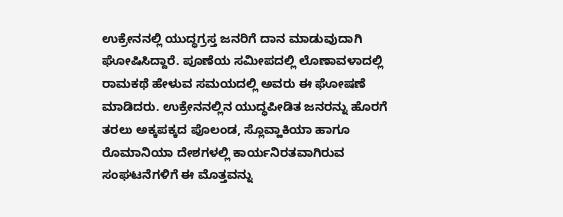ಉಕ್ರೇನನಲ್ಲಿ ಯುದ್ಧಗ್ರಸ್ತ ಜನರಿಗೆ ದಾನ ಮಾಡುವುದಾಗಿ ಘೋಷಿಸಿದ್ದಾರೆ. ಪೂಣೆಯ ಸಮೀಪದಲ್ಲಿ ಲೊಣಾವಳಾದಲ್ಲಿ ರಾಮಕಥೆ ಹೇಳುವ ಸಮಯದಲ್ಲಿ ಅವರು ಈ ಘೋಷಣೆ ಮಾಡಿದರು. ಉಕ್ರೇನನಲ್ಲಿನ ಯುದ್ಧಪೀಡಿತ ಜನರನ್ನು ಹೊರಗೆ ತರಲು ಅಕ್ಕಪಕ್ಕದ ಪೊಲಂಡ, ಸ್ಲೊವ್ಹಾಕಿಯಾ ಹಾಗೂ ರೊಮಾನಿಯಾ ದೇಶಗಳಲ್ಲಿ ಕಾರ್ಯನಿರತವಾಗಿರುವ ಸಂಘಟನೆಗಳಿಗೆ ಈ ಮೊತ್ತವನ್ನು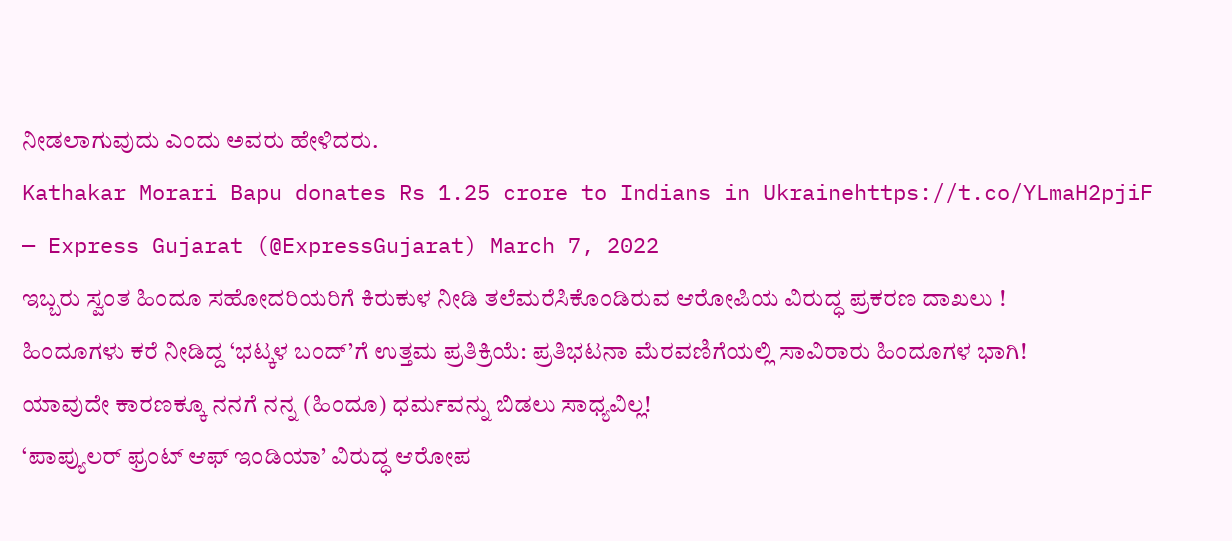ನೀಡಲಾಗುವುದು ಎಂದು ಅವರು ಹೇಳಿದರು.
Kathakar Morari Bapu donates Rs 1.25 crore to Indians in Ukrainehttps://t.co/YLmaH2pjiF
— Express Gujarat (@ExpressGujarat) March 7, 2022
ಇಬ್ಬರು ಸ್ವಂತ ಹಿಂದೂ ಸಹೋದರಿಯರಿಗೆ ಕಿರುಕುಳ ನೀಡಿ ತಲೆಮರೆಸಿಕೊಂಡಿರುವ ಆರೋಪಿಯ ವಿರುದ್ಧ ಪ್ರಕರಣ ದಾಖಲು !
ಹಿಂದೂಗಳು ಕರೆ ನೀಡಿದ್ದ ‘ಭಟ್ಕಳ ಬಂದ್’ಗೆ ಉತ್ತಮ ಪ್ರತಿಕ್ರಿಯೆ: ಪ್ರತಿಭಟನಾ ಮೆರವಣಿಗೆಯಲ್ಲಿ ಸಾವಿರಾರು ಹಿಂದೂಗಳ ಭಾಗಿ!
ಯಾವುದೇ ಕಾರಣಕ್ಕೂ ನನಗೆ ನನ್ನ (ಹಿಂದೂ) ಧರ್ಮವನ್ನು ಬಿಡಲು ಸಾಧ್ಯವಿಲ್ಲ!
‘ಪಾಪ್ಯುಲರ್ ಫ್ರಂಟ್ ಆಫ್ ಇಂಡಿಯಾ’ ವಿರುದ್ಧ ಆರೋಪ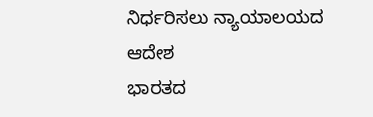ನಿರ್ಧರಿಸಲು ನ್ಯಾಯಾಲಯದ ಆದೇಶ
ಭಾರತದ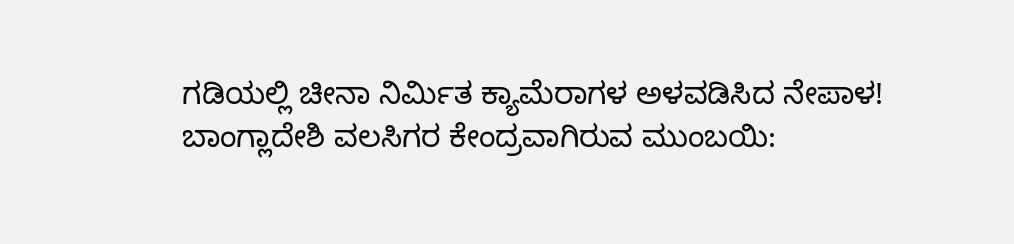ಗಡಿಯಲ್ಲಿ ಚೀನಾ ನಿರ್ಮಿತ ಕ್ಯಾಮೆರಾಗಳ ಅಳವಡಿಸಿದ ನೇಪಾಳ!
ಬಾಂಗ್ಲಾದೇಶಿ ವಲಸಿಗರ ಕೇಂದ್ರವಾಗಿರುವ ಮುಂಬಯಿ: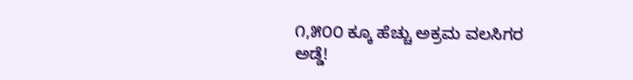೧,೫೦೦ ಕ್ಕೂ ಹೆಚ್ಚು ಅಕ್ರಮ ವಲಸಿಗರ ಅಡ್ಡೆ!